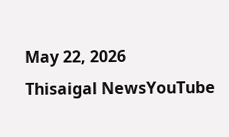May 22, 2026
Thisaigal NewsYouTube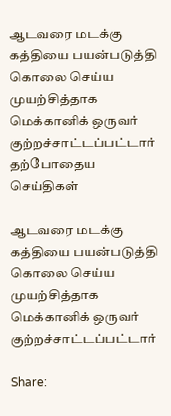ஆடவரை மடக்கு கத்தியை பயன்படுத்தி கொலை செய்ய முயற்சித்தாக மெக்கானிக் ஒருவர் குற்றச்சாட்டப்பட்டார்
தற்போதைய செய்திகள்

ஆடவரை மடக்கு கத்தியை பயன்படுத்தி கொலை செய்ய முயற்சித்தாக மெக்கானிக் ஒருவர் குற்றச்சாட்டப்பட்டார்

Share: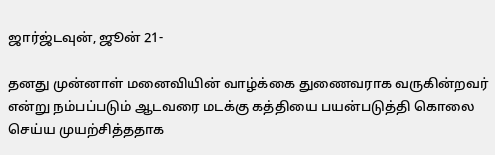ஜார்ஜ்டவுன், ஜூன் 21-

தனது முன்னாள் மனைவியின் வாழ்க்கை துணைவராக வருகின்றவர் என்று நம்பப்படும் ஆடவரை மடக்கு கத்தியை பயன்படுத்தி கொலை செய்ய முயற்சித்ததாக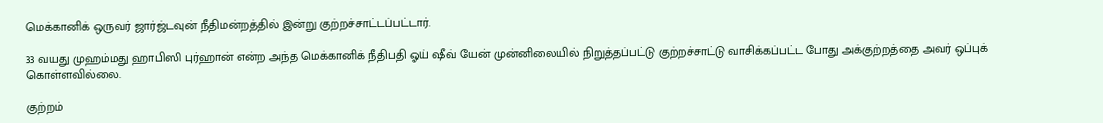மெக்கானிக் ஒருவர் ஜார்ஜ்டவுன் நீதிமன்றத்தில் இன்று குற்றச்சாட்டப்பட்டார்.

33 வயது முஹம்மது ஹாபிஸி புர்ஹான் என்ற அந்த மெக்கானிக் நீதிபதி ஓய் ஷீவ் யேன் முன்னிலையில் நிறுத்தப்பட்டு குற்றச்சாட்டு வாசிக்கப்பட்ட போது அக்குற்றத்தை அவர் ஒப்புக் கொள்ளவில்லை.

குற்றம்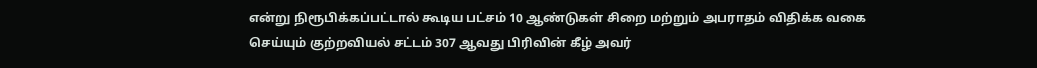என்று நிரூபிக்கப்பட்டால் கூடிய பட்சம் 10 ஆண்டுகள் சிறை மற்றும் அபராதம் விதிக்க வகை செய்யும் குற்றவியல் சட்டம் 307 ஆவது பிரிவின் கீழ் அவர்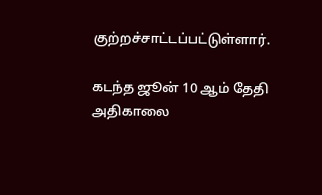குற்றச்சாட்டப்பட்டுள்ளார்.

கடந்த ஜூன் 10 ஆம் தேதி அதிகாலை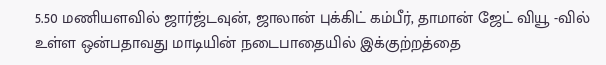5.50 மணியளவில் ஜார்ஜ்டவுன், ஜாலான் புக்கிட் கம்பீர், தாமான் ஜேட் வியூ -வில் உள்ள ஒன்பதாவது மாடியின் நடைபாதையில் இக்குற்றத்தை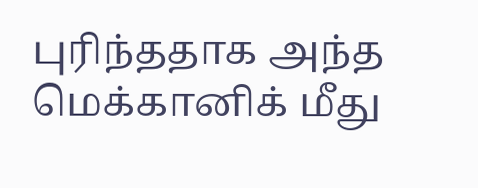புரிந்ததாக அந்த மெக்கானிக் மீது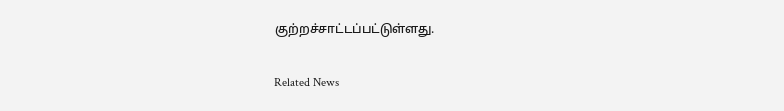குற்றச்சாட்டப்பட்டுள்ளது.

Related News